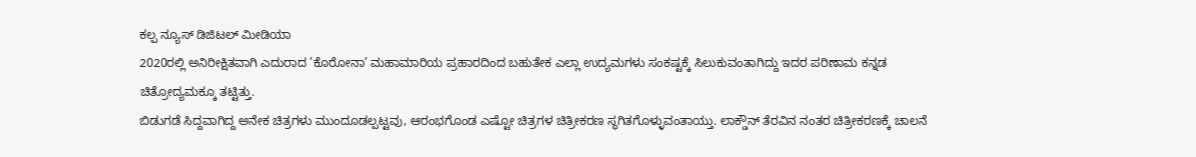ಕಲ್ಪ ನ್ಯೂಸ್ ಡಿಜಿಟಲ್ ಮೀಡಿಯಾ
2020ರಲ್ಲಿ ಅನಿರೀಕ್ಷಿತವಾಗಿ ಎದುರಾದ ’ಕೊರೋನಾ’ ಮಹಾಮಾರಿಯ ಪ್ರಹಾರದಿಂದ ಬಹುತೇಕ ಎಲ್ಲಾ ಉದ್ಯಮಗಳು ಸಂಕಷ್ಟಕ್ಕೆ ಸಿಲುಕುವಂತಾಗಿದ್ದು ಇದರ ಪರಿಣಾಮ ಕನ್ನಡ ಚಿತ್ರೋದ್ಯಮಕ್ಕೂ ತಟ್ಟಿತ್ತು.
ಬಿಡುಗಡೆ ಸಿದ್ದವಾಗಿದ್ದ ಅನೇಕ ಚಿತ್ರಗಳು ಮುಂದೂಡಲ್ಪಟ್ಟವು, ಆರಂಭಗೊಂಡ ಎಷ್ಟೋ ಚಿತ್ರಗಳ ಚಿತ್ರೀಕರಣ ಸ್ಥಗಿತಗೊಳ್ಳುವಂತಾಯ್ತು. ಲಾಕ್ಡೌನ್ ತೆರವಿನ ನಂತರ ಚಿತ್ರೀಕರಣಕ್ಕೆ ಚಾಲನೆ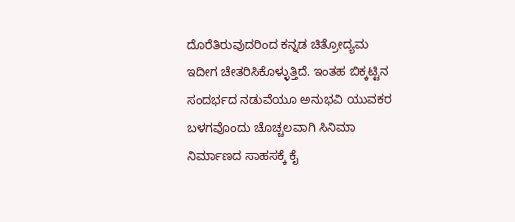ದೊರೆತಿರುವುದರಿಂದ ಕನ್ನಡ ಚಿತ್ರೋದ್ಯಮ ಇದೀಗ ಚೇತರಿಸಿಕೊಳ್ಳುತ್ತಿದೆ. ಇಂತಹ ಬಿಕ್ಕಟ್ಟಿನ ಸಂದರ್ಭದ ನಡುವೆಯೂ ಅನುಭವಿ ಯುವಕರ ಬಳಗವೊಂದು ಚೊಚ್ಚಲವಾಗಿ ಸಿನಿಮಾ ನಿರ್ಮಾಣದ ಸಾಹಸಕ್ಕೆ ಕೈ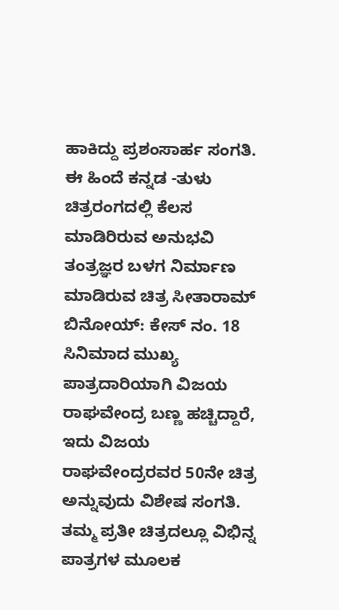ಹಾಕಿದ್ದು ಪ್ರಶಂಸಾರ್ಹ ಸಂಗತಿ.
ಈ ಹಿಂದೆ ಕನ್ನಡ -ತುಳು ಚಿತ್ರರಂಗದಲ್ಲಿ ಕೆಲಸ ಮಾಡಿರಿರುವ ಅನುಭವಿ ತಂತ್ರಜ್ಞರ ಬಳಗ ನಿರ್ಮಾಣ ಮಾಡಿರುವ ಚಿತ್ರ ಸೀತಾರಾಮ್ ಬಿನೋಯ್: ಕೇಸ್ ನಂ. 18 ಸಿನಿಮಾದ ಮುಖ್ಯ ಪಾತ್ರದಾರಿಯಾಗಿ ವಿಜಯ ರಾಘವೇಂದ್ರ ಬಣ್ಣ ಹಚ್ಚಿದ್ದಾರೆ, ಇದು ವಿಜಯ ರಾಘವೇಂದ್ರರವರ 50ನೇ ಚಿತ್ರ ಅನ್ನುವುದು ವಿಶೇಷ ಸಂಗತಿ.
ತಮ್ಮ ಪ್ರತೀ ಚಿತ್ರದಲ್ಲೂ ವಿಭಿನ್ನ ಪಾತ್ರಗಳ ಮೂಲಕ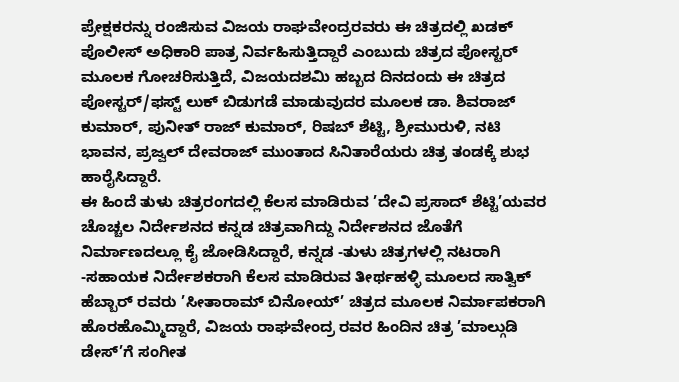ಪ್ರೇಕ್ಷಕರನ್ನು ರಂಜಿಸುವ ವಿಜಯ ರಾಘವೇಂದ್ರರವರು ಈ ಚಿತ್ರದಲ್ಲಿ ಖಡಕ್ ಪೊಲೀಸ್ ಅಧಿಕಾರಿ ಪಾತ್ರ ನಿರ್ವಹಿಸುತ್ತಿದ್ದಾರೆ ಎಂಬುದು ಚಿತ್ರದ ಪೋಸ್ಟರ್ ಮೂಲಕ ಗೋಚರಿಸುತ್ತಿದೆ, ವಿಜಯದಶಮಿ ಹಬ್ಬದ ದಿನದಂದು ಈ ಚಿತ್ರದ ಪೋಸ್ಟರ್/ಫಸ್ಟ್ ಲುಕ್ ಬಿಡುಗಡೆ ಮಾಡುವುದರ ಮೂಲಕ ಡಾ. ಶಿವರಾಜ್ ಕುಮಾರ್, ಪುನೀತ್ ರಾಜ್ ಕುಮಾರ್, ರಿಷಬ್ ಶೆಟ್ಟಿ, ಶ್ರೀಮುರುಳಿ, ನಟಿ ಭಾವನ, ಪ್ರಜ್ವಲ್ ದೇವರಾಜ್ ಮುಂತಾದ ಸಿನಿತಾರೆಯರು ಚಿತ್ರ ತಂಡಕ್ಕೆ ಶುಭ ಹಾರೈಸಿದ್ದಾರೆ.
ಈ ಹಿಂದೆ ತುಳು ಚಿತ್ರರಂಗದಲ್ಲಿ ಕೆಲಸ ಮಾಡಿರುವ ’ದೇವಿ ಪ್ರಸಾದ್ ಶೆಟ್ಟಿ’ಯವರ ಚೊಚ್ಚಲ ನಿರ್ದೇಶನದ ಕನ್ನಡ ಚಿತ್ರವಾಗಿದ್ದು ನಿರ್ದೇಶನದ ಜೊತೆಗೆ ನಿರ್ಮಾಣದಲ್ಲೂ ಕೈ ಜೋಡಿಸಿದ್ದಾರೆ, ಕನ್ನಡ -ತುಳು ಚಿತ್ರಗಳಲ್ಲಿ ನಟರಾಗಿ -ಸಹಾಯಕ ನಿರ್ದೇಶಕರಾಗಿ ಕೆಲಸ ಮಾಡಿರುವ ತೀರ್ಥಹಳ್ಳಿ ಮೂಲದ ಸಾತ್ವಿಕ್ ಹೆಬ್ಬಾರ್ ರವರು ’ಸೀತಾರಾಮ್ ಬಿನೋಯ್’ ಚಿತ್ರದ ಮೂಲಕ ನಿರ್ಮಾಪಕರಾಗಿ ಹೊರಹೊಮ್ಮಿದ್ದಾರೆ, ವಿಜಯ ರಾಘವೇಂದ್ರ ರವರ ಹಿಂದಿನ ಚಿತ್ರ ’ಮಾಲ್ಗುಡಿ ಡೇಸ್’ಗೆ ಸಂಗೀತ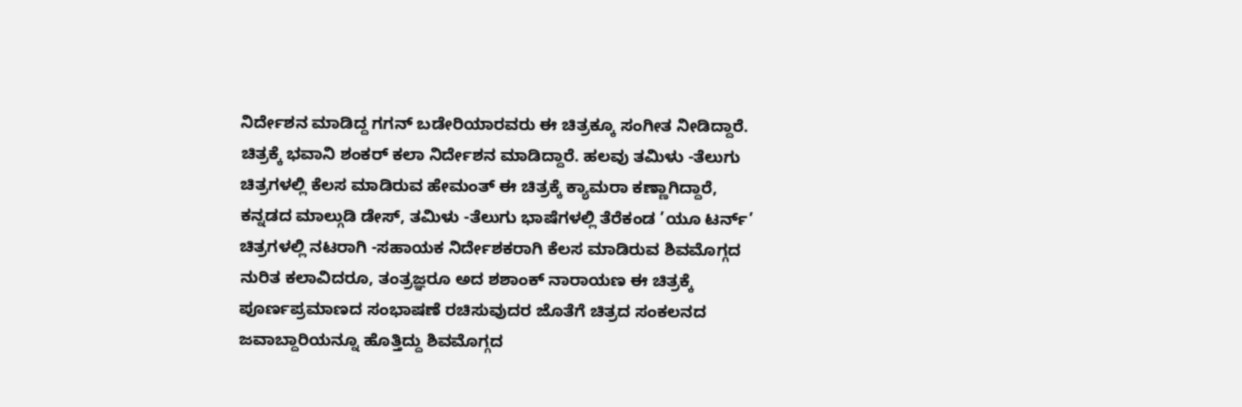ನಿರ್ದೇಶನ ಮಾಡಿದ್ದ ಗಗನ್ ಬಡೇರಿಯಾರವರು ಈ ಚಿತ್ರಕ್ಕೂ ಸಂಗೀತ ನೀಡಿದ್ದಾರೆ.
ಚಿತ್ರಕ್ಕೆ ಭವಾನಿ ಶಂಕರ್ ಕಲಾ ನಿರ್ದೇಶನ ಮಾಡಿದ್ದಾರೆ. ಹಲವು ತಮಿಳು -ತೆಲುಗು ಚಿತ್ರಗಳಲ್ಲಿ ಕೆಲಸ ಮಾಡಿರುವ ಹೇಮಂತ್ ಈ ಚಿತ್ರಕ್ಕೆ ಕ್ಯಾಮರಾ ಕಣ್ಣಾಗಿದ್ದಾರೆ, ಕನ್ನಡದ ಮಾಲ್ಗುಡಿ ಡೇಸ್, ತಮಿಳು -ತೆಲುಗು ಭಾಷೆಗಳಲ್ಲಿ ತೆರೆಕಂಡ ’ಯೂ ಟರ್ನ್’ ಚಿತ್ರಗಳಲ್ಲಿ ನಟರಾಗಿ -ಸಹಾಯಕ ನಿರ್ದೇಶಕರಾಗಿ ಕೆಲಸ ಮಾಡಿರುವ ಶಿವಮೊಗ್ಗದ ನುರಿತ ಕಲಾವಿದರೂ, ತಂತ್ರಜ್ಞರೂ ಅದ ಶಶಾಂಕ್ ನಾರಾಯಣ ಈ ಚಿತ್ರಕ್ಕೆ ಪೂರ್ಣಪ್ರಮಾಣದ ಸಂಭಾಷಣೆ ರಚಿಸುವುದರ ಜೊತೆಗೆ ಚಿತ್ರದ ಸಂಕಲನದ ಜವಾಬ್ದಾರಿಯನ್ನೂ ಹೊತ್ತಿದ್ದು ಶಿವಮೊಗ್ಗದ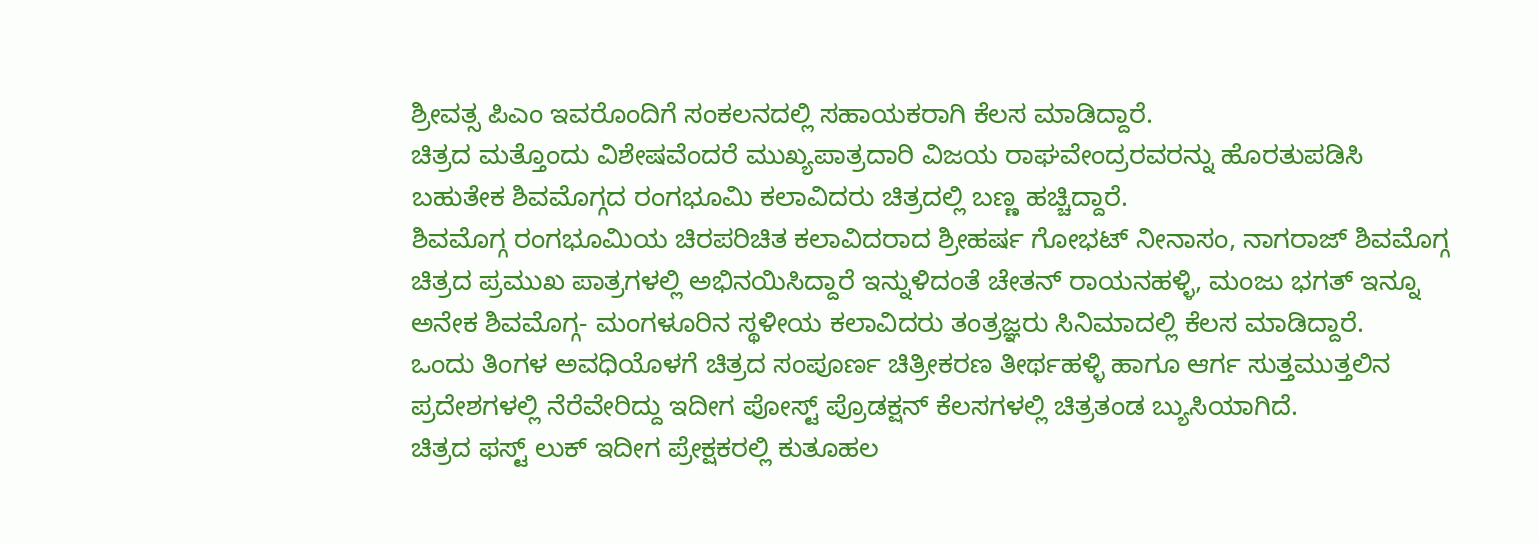ಶ್ರೀವತ್ಸ ಪಿಎಂ ಇವರೊಂದಿಗೆ ಸಂಕಲನದಲ್ಲಿ ಸಹಾಯಕರಾಗಿ ಕೆಲಸ ಮಾಡಿದ್ದಾರೆ.
ಚಿತ್ರದ ಮತ್ತೊಂದು ವಿಶೇಷವೆಂದರೆ ಮುಖ್ಯಪಾತ್ರದಾರಿ ವಿಜಯ ರಾಘವೇಂದ್ರರವರನ್ನು ಹೊರತುಪಡಿಸಿ ಬಹುತೇಕ ಶಿವಮೊಗ್ಗದ ರಂಗಭೂಮಿ ಕಲಾವಿದರು ಚಿತ್ರದಲ್ಲಿ ಬಣ್ಣ ಹಚ್ಚಿದ್ದಾರೆ.
ಶಿವಮೊಗ್ಗ ರಂಗಭೂಮಿಯ ಚಿರಪರಿಚಿತ ಕಲಾವಿದರಾದ ಶ್ರೀಹರ್ಷ ಗೋಭಟ್ ನೀನಾಸಂ, ನಾಗರಾಜ್ ಶಿವಮೊಗ್ಗ ಚಿತ್ರದ ಪ್ರಮುಖ ಪಾತ್ರಗಳಲ್ಲಿ ಅಭಿನಯಿಸಿದ್ದಾರೆ ಇನ್ನುಳಿದಂತೆ ಚೇತನ್ ರಾಯನಹಳ್ಳಿ, ಮಂಜು ಭಗತ್ ಇನ್ನೂ ಅನೇಕ ಶಿವಮೊಗ್ಗ- ಮಂಗಳೂರಿನ ಸ್ಥಳೀಯ ಕಲಾವಿದರು ತಂತ್ರಜ್ಞರು ಸಿನಿಮಾದಲ್ಲಿ ಕೆಲಸ ಮಾಡಿದ್ದಾರೆ.
ಒಂದು ತಿಂಗಳ ಅವಧಿಯೊಳಗೆ ಚಿತ್ರದ ಸಂಪೂರ್ಣ ಚಿತ್ರೀಕರಣ ತೀರ್ಥಹಳ್ಳಿ ಹಾಗೂ ಆರ್ಗ ಸುತ್ತಮುತ್ತಲಿನ ಪ್ರದೇಶಗಳಲ್ಲಿ ನೆರೆವೇರಿದ್ದು ಇದೀಗ ಪೋಸ್ಟ್ ಪ್ರೊಡಕ್ಷನ್ ಕೆಲಸಗಳಲ್ಲಿ ಚಿತ್ರತಂಡ ಬ್ಯುಸಿಯಾಗಿದೆ.
ಚಿತ್ರದ ಫಸ್ಟ್ ಲುಕ್ ಇದೀಗ ಪ್ರೇಕ್ಷಕರಲ್ಲಿ ಕುತೂಹಲ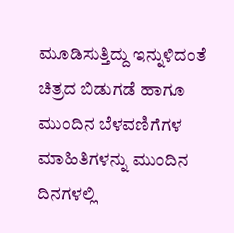ಮೂಡಿಸುತ್ತಿದ್ದು ಇನ್ನುಳಿದಂತೆ ಚಿತ್ರದ ಬಿಡುಗಡೆ ಹಾಗೂ ಮುಂದಿನ ಬೆಳವಣಿಗೆಗಳ ಮಾಹಿತಿಗಳನ್ನು ಮುಂದಿನ ದಿನಗಳಲ್ಲಿ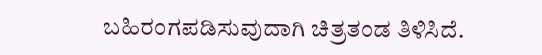ಬಹಿರಂಗಪಡಿಸುವುದಾಗಿ ಚಿತ್ರತಂಡ ತಿಳಿಸಿದೆ.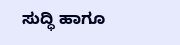ಸುದ್ಧಿ ಹಾಗೂ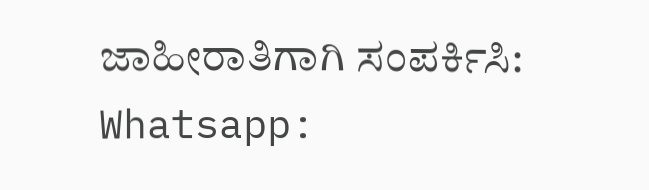ಜಾಹೀರಾತಿಗಾಗಿ ಸಂಪರ್ಕಿಸಿ: Whatsapp: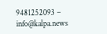9481252093 – info@kalpa.news